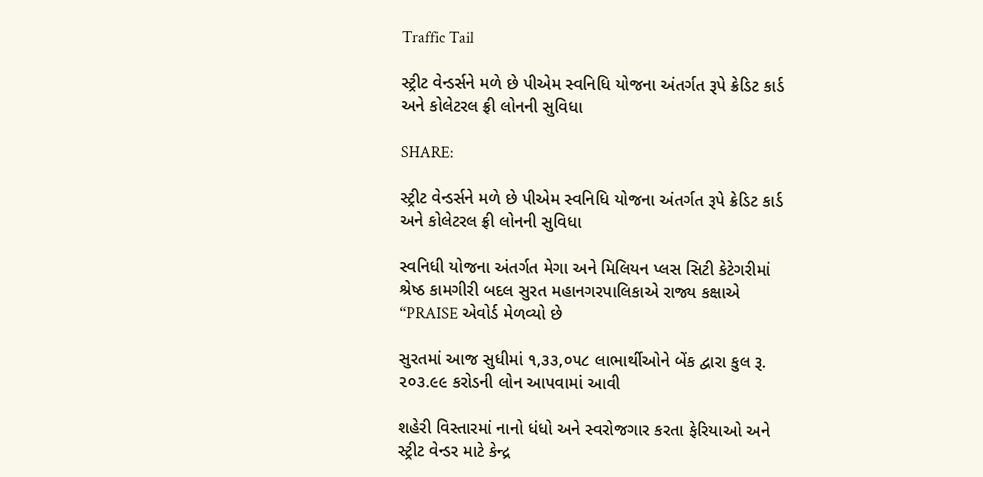Traffic Tail

સ્ટ્રીટ વેન્ડર્સને મળે છે પીએમ સ્વનિધિ યોજના અંતર્ગત રૂપે ક્રેડિટ કાર્ડ અને કોલેટરલ ફ્રી લોનની સુવિધા

SHARE:

સ્ટ્રીટ વેન્ડર્સને મળે છે પીએમ સ્વનિધિ યોજના અંતર્ગત રૂપે ક્રેડિટ કાર્ડ અને કોલેટરલ ફ્રી લોનની સુવિધા

સ્વનિધી યોજના અંતર્ગત મેગા અને મિલિયન પ્લસ સિટી કેટેગરીમાં શ્રેષ્ઠ કામગીરી બદલ સુરત મહાનગરપાલિકાએ રાજ્ય કક્ષાએ “PRAISE એવોર્ડ મેળવ્યો છે

સુરતમાં આજ સુધીમાં ૧,૩૩,૦૫૮ લાભાર્થીઓને બેંક દ્વારા કુલ રૂ. ૨૦૩.૯૯ કરોડની લોન આપવામાં આવી

શહેરી વિસ્તારમાં નાનો ધંધો અને સ્વરોજગાર કરતા ફેરિયાઓ અને સ્ટ્રીટ વેન્ડર માટે કેન્દ્ર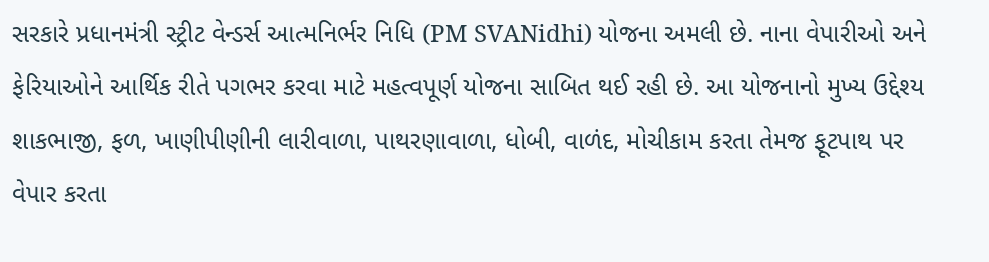સરકારે પ્રધાનમંત્રી સ્ટ્રીટ વેન્ડર્સ આત્મનિર્ભર નિધિ (PM SVANidhi) યોજના અમલી છે. નાના વેપારીઓ અને ફેરિયાઓને આર્થિક રીતે પગભર કરવા માટે મહત્વપૂર્ણ યોજના સાબિત થઈ રહી છે. આ યોજનાનો મુખ્ય ઉદ્દેશ્ય શાકભાજી, ફળ, ખાણીપીણીની લારીવાળા, પાથરણાવાળા, ધોબી, વાળંદ, મોચીકામ કરતા તેમજ ફૂટપાથ પર વેપાર કરતા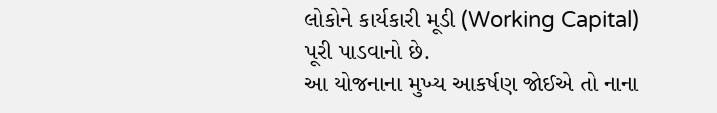લોકોને કાર્યકારી મૂડી (Working Capital) પૂરી પાડવાનો છે.
આ યોજનાના મુખ્ય આકર્ષણ જોઈએ તો નાના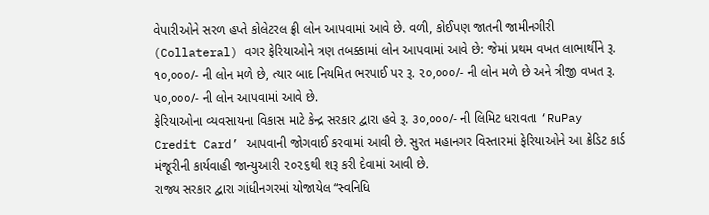વેપારીઓને સરળ હપ્તે કોલેટરલ ફ્રી લોન આપવામાં આવે છે. વળી, કોઈપણ જાતની જામીનગીરી (Collateral) વગર ફેરિયાઓને ત્રણ તબક્કામાં લોન આપવામાં આવે છે: જેમાં પ્રથમ વખત લાભાર્થીને રૂ. ૧૦,૦૦૦/- ની લોન મળે છે, ત્યાર બાદ નિયમિત ભરપાઈ પર રૂ. ૨૦,૦૦૦/- ની લોન મળે છે અને ત્રીજી વખત રૂ. ૫૦,૦૦૦/- ની લોન આપવામાં આવે છે.
ફેરિયાઓના વ્યવસાયના વિકાસ માટે કેન્દ્ર સરકાર દ્વારા હવે રૂ. ૩૦,૦૦૦/- ની લિમિટ ધરાવતા ‘RuPay Credit Card’ આપવાની જોગવાઈ કરવામાં આવી છે. સુરત મહાનગર વિસ્તારમાં ફેરિયાઓને આ ક્રેડિટ કાર્ડ મંજૂરીની કાર્યવાહી જાન્યુઆરી ૨૦૨૬થી શરૂ કરી દેવામાં આવી છે.
રાજ્ય સરકાર દ્વારા ગાંધીનગરમાં યોજાયેલ “સ્વનિધિ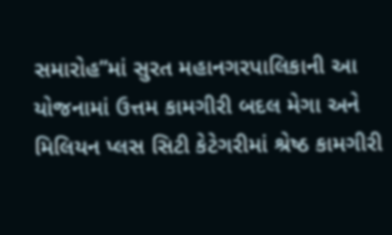સમારોહ”માં સુરત મહાનગરપાલિકાની આ યોજનામાં ઉત્તમ કામગીરી બદલ મેગા અને મિલિયન પ્લસ સિટી કેટેગરીમાં શ્રેષ્ઠ કામગીરી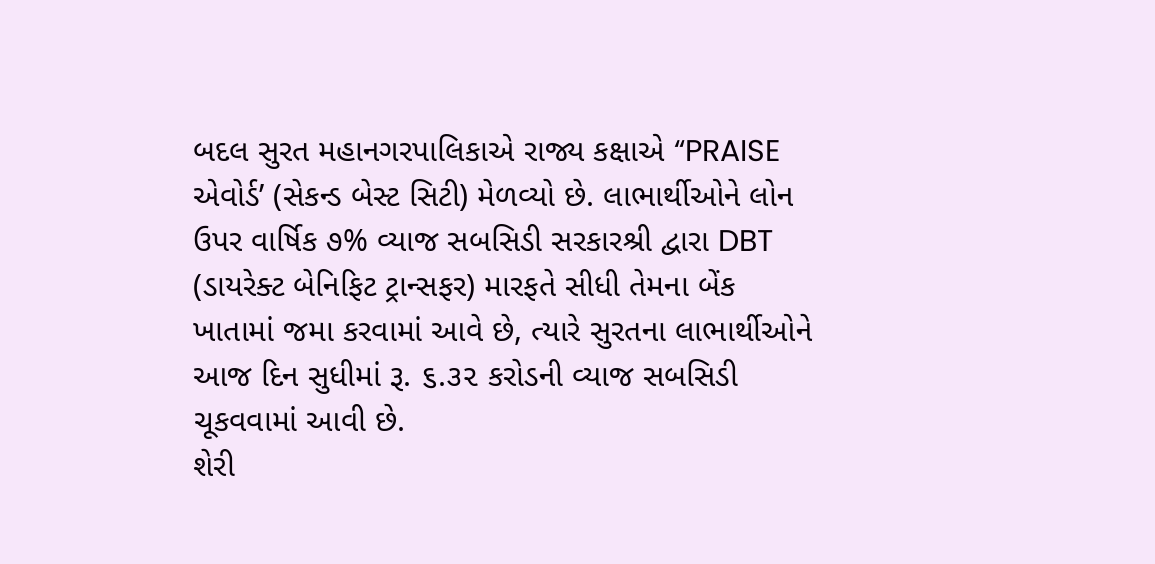બદલ સુરત મહાનગરપાલિકાએ રાજ્ય કક્ષાએ “PRAISE એવોર્ડ’ (સેકન્ડ બેસ્ટ સિટી) મેળવ્યો છે. લાભાર્થીઓને લોન ઉપર વાર્ષિક ૭% વ્યાજ સબસિડી સરકારશ્રી દ્વારા DBT (ડાયરેક્ટ બેનિફિટ ટ્રાન્સફર) મારફતે સીધી તેમના બેંક ખાતામાં જમા કરવામાં આવે છે, ત્યારે સુરતના લાભાર્થીઓને આજ દિન સુધીમાં રૂ. ૬.૩૨ કરોડની વ્યાજ સબસિડી ચૂકવવામાં આવી છે.
શેરી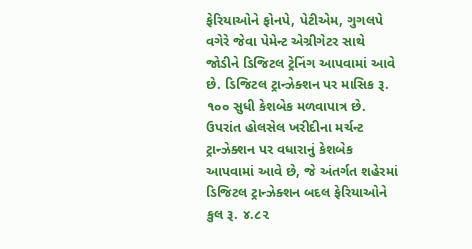ફેરિયાઓને ફોનપે, પેટીએમ, ગુગલપે વગેરે જેવા પેમેન્ટ એગ્રીગેટર સાથે જોડીને ડિજિટલ ટ્રેનિંગ આપવામાં આવે છે. ડિજિટલ ટ્રાન્ઝેક્શન પર માસિક રૂ. ૧૦૦ સુધી કેશબેક મળવાપાત્ર છે. ઉપરાંત હોલસેલ ખરીદીના મર્ચન્ટ ટ્રાન્ઝેક્શન પર વધારાનું કેશબેક આપવામાં આવે છે, જે અંતર્ગત શહેરમાં ડિજિટલ ટ્રાન્ઝેક્શન બદલ ફેરિયાઓને કુલ રૂ. ૪.૮૨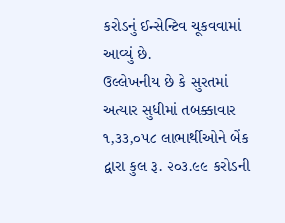કરોડનું ઈન્સેન્ટિવ ચૂકવવામાં આવ્યું છે.
ઉલ્લેખનીય છે કે સુરતમાં અત્યાર સુધીમાં તબક્કાવાર ૧,૩૩,૦૫૮ લાભાર્થીઓને બેંક દ્વારા કુલ રૂ. ૨૦૩.૯૯ કરોડની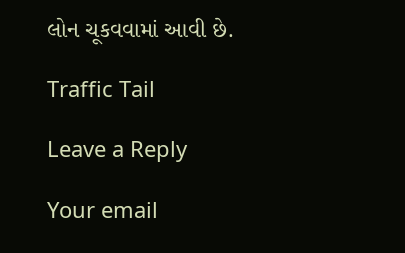લોન ચૂકવવામાં આવી છે.

Traffic Tail

Leave a Reply

Your email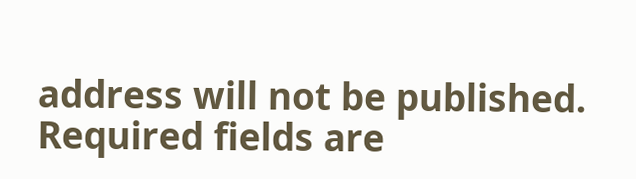address will not be published. Required fields are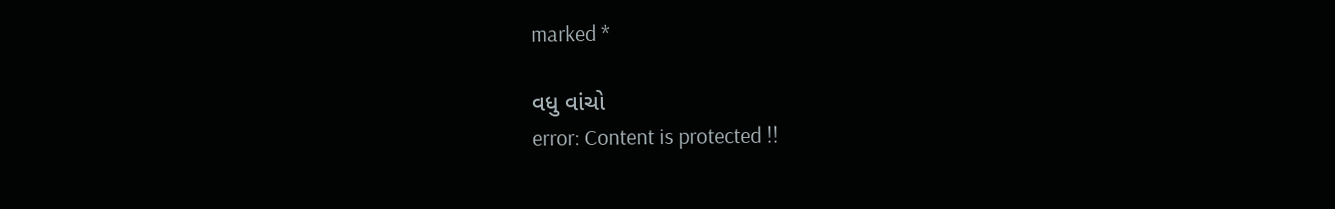marked *

વધુ વાંચો
error: Content is protected !!